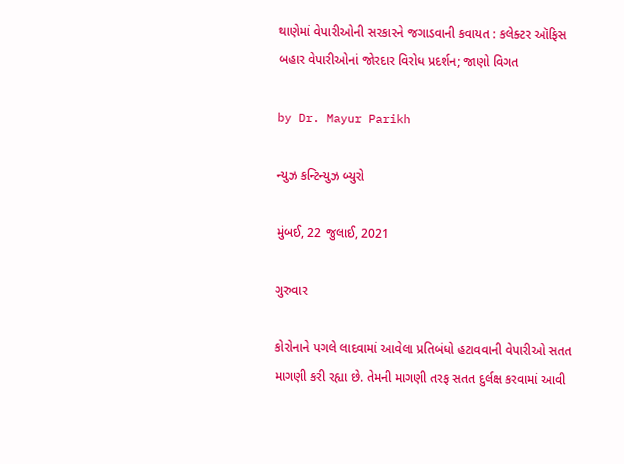થાણેમાં વેપારીઓની સરકારને જગાડવાની કવાયત : કલેક્ટર ઑફિસ બહાર વેપારીઓનાં જોરદાર વિરોધ પ્રદર્શન; જાણો વિગત

by Dr. Mayur Parikh

ન્યુઝ કન્ટિન્યુઝ બ્યુરો

મુંબઈ, 22 જુલાઈ, 2021

ગુરુવાર

કોરોનાને પગલે લાદવામાં આવેલા પ્રતિબંધો હટાવવાની વેપારીઓ સતત માગણી કરી રહ્યા છે. તેમની માગણી તરફ સતત દુર્લક્ષ કરવામાં આવી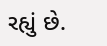રહ્યું છે.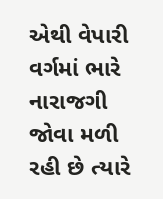એથી વેપારી વર્ગમાં ભારે નારાજગી જોવા મળી રહી છે ત્યારે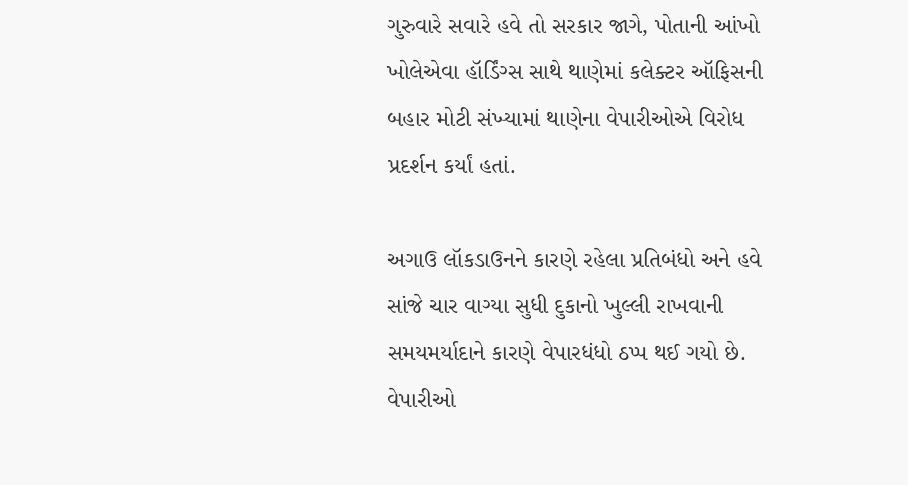ગુરુવારે સવારે હવે તો સરકાર જાગે, પોતાની આંખો ખોલેએવા હૉર્ડિંગ્સ સાથે થાણેમાં કલેક્ટર ઑફિસની બહાર મોટી સંખ્યામાં થાણેના વેપારીઓએ વિરોધ પ્રદર્શન કર્યાં હતાં.

અગાઉ લૉકડાઉનને કારણે રહેલા પ્રતિબંધો અને હવે સાંજે ચાર વાગ્યા સુધી દુકાનો ખુલ્લી રાખવાની સમયમર્યાદાને કારણે વેપારધંધો ઠપ્પ થઈ ગયો છે. વેપારીઓ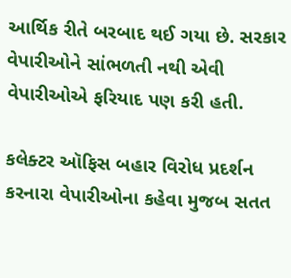આર્થિક રીતે બરબાદ થઈ ગયા છે. સરકાર વેપારીઓને સાંભળતી નથી એવી વેપારીઓએ ફરિયાદ પણ કરી હતી.

કલેક્ટર ઑફિસ બહાર વિરોધ પ્રદર્શન કરનારા વેપારીઓના કહેવા મુજબ સતત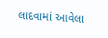લાદવામાં આવેલા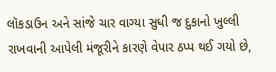લૉકડાઉન અને સાંજે ચાર વાગ્યા સુધી જ દુકાનો ખુલ્લી રાખવાની આપેલી મંજૂરીને કારણે વેપાર ઠપ્પ થઈ ગયો છે,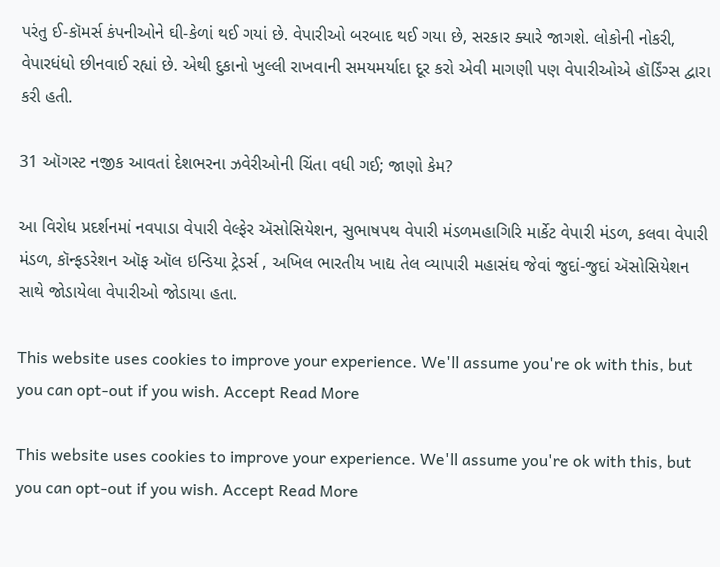પરંતુ ઈ-કૉમર્સ કંપનીઓને ઘી-કેળાં થઈ ગયાં છે. વેપારીઓ બરબાદ થઈ ગયા છે, સરકાર ક્યારે જાગશે. લોકોની નોકરી, વેપારધંધો છીનવાઈ રહ્યાં છે. એથી દુકાનો ખુલ્લી રાખવાની સમયમર્યાદા દૂર કરો એવી માગણી પણ વેપારીઓએ હૉર્ડિંગ્સ દ્વારા કરી હતી.

31 ઑગસ્ટ નજીક આવતાં દેશભરના ઝવેરીઓની ચિંતા વધી ગઈ; જાણો કેમ?

આ વિરોધ પ્રદર્શનમાં નવપાડા વેપારી વેલ્ફેર ઍસોસિયેશન, સુભાષપથ વેપારી મંડળમહાગિરિ માર્કેટ વેપારી મંડળ, કલવા વેપારી મંડળ, કૉન્ફડરેશન ઑફ ઑલ ઇન્ડિયા ટ્રેડર્સ , અખિલ ભારતીય ખાદ્ય તેલ વ્યાપારી મહાસંઘ જેવાં જુદાં-જુદાં ઍસોસિયેશન સાથે જોડાયેલા વેપારીઓ જોડાયા હતા.

This website uses cookies to improve your experience. We'll assume you're ok with this, but you can opt-out if you wish. Accept Read More

This website uses cookies to improve your experience. We'll assume you're ok with this, but you can opt-out if you wish. Accept Read More